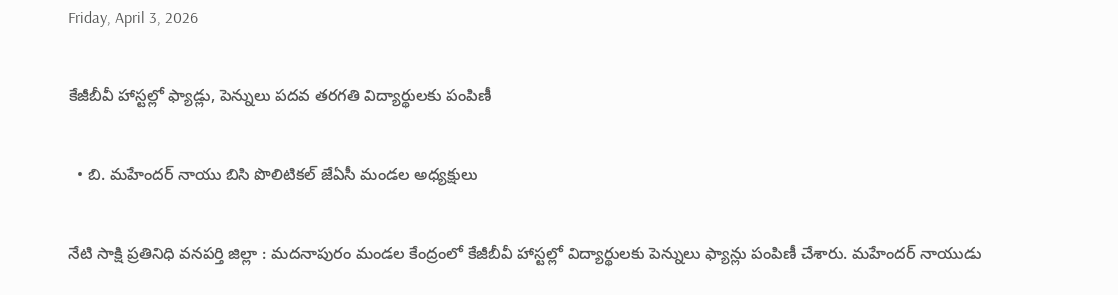Friday, April 3, 2026

కేజీబీవీ హాస్టల్లో ఫ్యాడ్లు, పెన్నులు పదవ తరగతి విద్యార్థులకు పంపిణీ

  • బి. మహేందర్ నాయు బిసి పొలిటికల్ జేఏసీ మండల అధ్యక్షులు

నేటి సాక్షి ప్రతినిధి వనపర్తి జిల్లా : మదనాపురం మండల కేంద్రంలో కేజీబీవీ హాస్టల్లో విద్యార్థులకు పెన్నులు ఫ్యాన్లు పంపిణీ చేశారు. మహేందర్ నాయుడు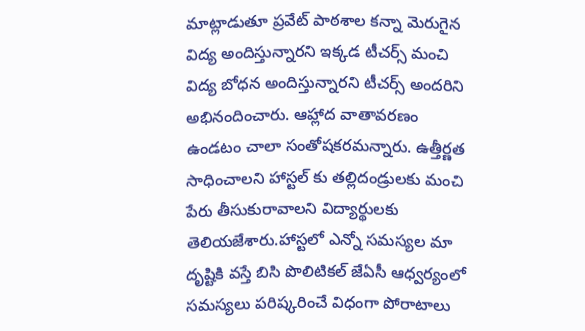మాట్లాడుతూ ప్రవేట్ పాఠశాల కన్నా మెరుగైన విద్య అందిస్తున్నారని ఇక్కడ టీచర్స్ మంచి విద్య బోధన అందిస్తున్నారని టీచర్స్ అందరిని అభినందించారు. ఆహ్లాద వాతావరణం ఉండటం చాలా సంతోషకరమన్నారు. ఉత్తీర్ణత సాధించాలని హాస్టల్ కు తల్లిదండ్రులకు మంచి పేరు తీసుకురావాలని విద్యార్థులకు తెలియజేశారు.హాస్టలో ఎన్నో సమస్యల మా దృష్టికి వస్తే బిసి పొలిటికల్ జేఏసీ ఆధ్వర్యంలో సమస్యలు పరిష్కరించే విధంగా పోరాటాలు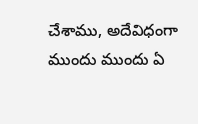చేశాము, అదేవిధంగా ముందు ముందు ఏ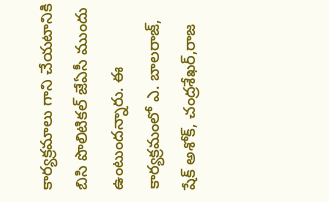కార్యక్రమాలు గాని చేయటానికి బిసి పొలిటికల్ జేఏసీ ముందు ఉంటుందన్నారు. ఈ కార్యక్రమంలో ఎ. బాలరాజ్, షేక్ అశోక్, చంద్రశేఖర్,రాజ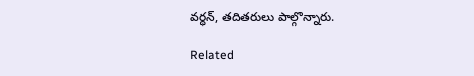వర్ధన్, తదితరులు పాల్గొన్నారు.

Related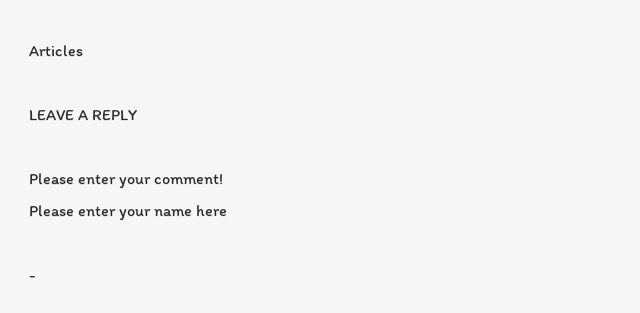Articles

LEAVE A REPLY

Please enter your comment!
Please enter your name here

-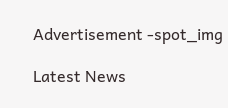Advertisement -spot_img

Latest News